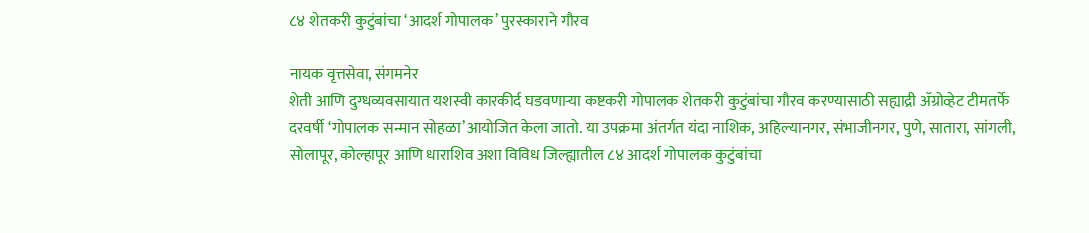८४ शेतकरी कुटुंबांचा ‘आदर्श गोपालक’ पुरस्काराने गौरव

नायक वृत्तसेवा, संगमनेर
शेती आणि दुग्धव्यवसायात यशस्वी कारकीर्द घडवणाऱ्या कष्टकरी गोपालक शेतकरी कुटुंबांचा गौरव करण्यासाठी सह्याद्री ॲग्रोव्हेट टीमतर्फे दरवर्षी ‘गोपालक सन्मान सोहळा’आयोजित केला जातो. या उपक्रमा अंतर्गत यंदा नाशिक, अहिल्यानगर, संभाजीनगर, पुणे, सातारा, सांगली, सोलापूर, कोल्हापूर आणि धाराशिव अशा विविध जिल्ह्यातील ८४ आदर्श गोपालक कुटुंबांचा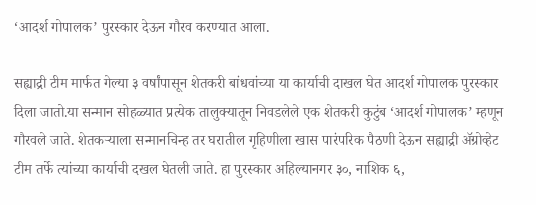‘आदर्श गोपालक’ पुरस्कार देऊन गौरव करण्यात आला.

सह्याद्री टीम मार्फत गेल्या ३ वर्षांपासून शेतकरी बांधवांच्या या कार्याची दाखल घेत आदर्श गोपालक पुरस्कार दिला जातो.या सन्मान सोहळ्यात प्रत्येक तालुक्यातून निवडलेले एक शेतकरी कुटुंब ‘आदर्श गोपालक’ म्हणून गौरवले जाते. शेतकऱ्याला सन्मानचिन्ह तर घरातील गृहिणीला खास पारंपरिक पैठणी देऊन सह्याद्री ॲग्रोव्हेट टीम तर्फे त्यांच्या कार्याची दखल घेतली जाते. हा पुरस्कार अहिल्यानगर ३०, नाशिक ६,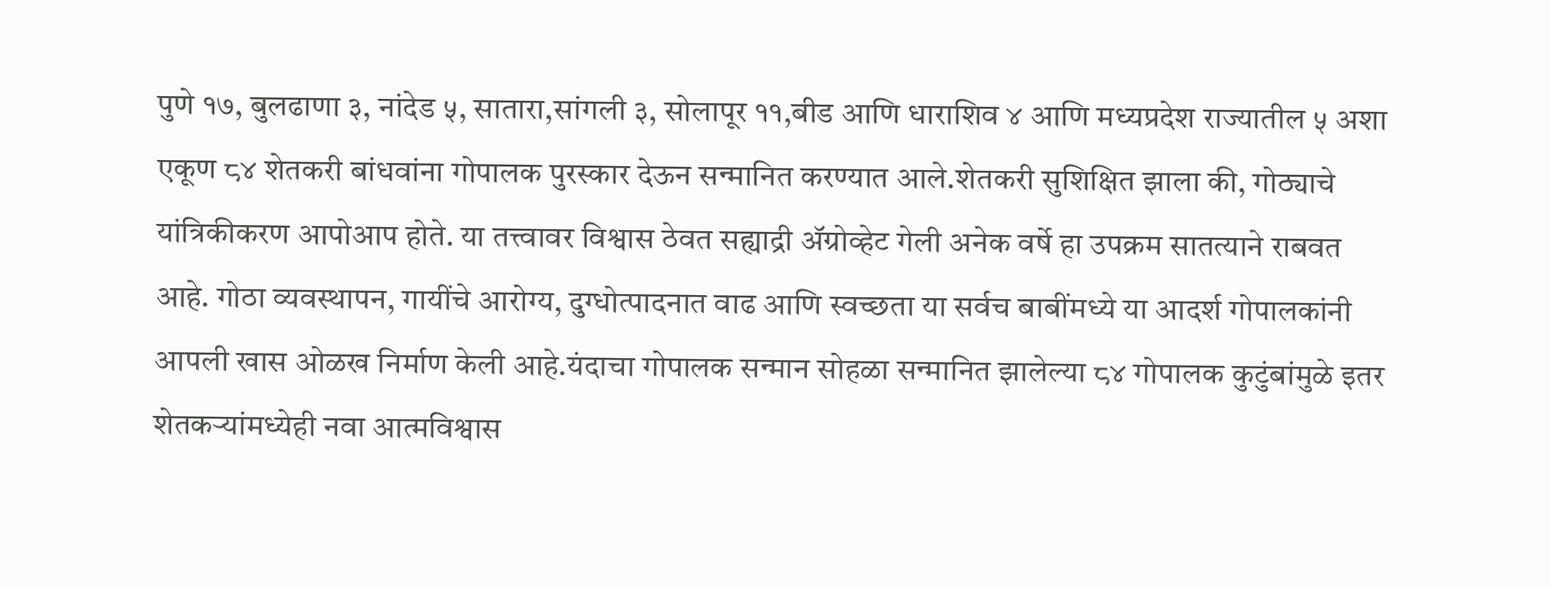पुणे १७, बुलढाणा ३, नांदेड ५, सातारा,सांगली ३, सोलापूर ११,बीड आणि धाराशिव ४ आणि मध्यप्रदेश राज्यातील ५ अशा एकूण ८४ शेतकरी बांधवांना गोपालक पुरस्कार देऊन सन्मानित करण्यात आले.शेतकरी सुशिक्षित झाला की, गोठ्याचे यांत्रिकीकरण आपोआप होते. या तत्त्वावर विश्वास ठेवत सह्याद्री ॲग्रोव्हेट गेली अनेक वर्षे हा उपक्रम सातत्याने राबवत आहे. गोठा व्यवस्थापन, गायींचे आरोग्य, दुग्धोत्पादनात वाढ आणि स्वच्छता या सर्वच बाबींमध्ये या आदर्श गोपालकांनी आपली खास ओळख निर्माण केली आहे.यंदाचा गोपालक सन्मान सोहळा सन्मानित झालेल्या ८४ गोपालक कुटुंबांमुळे इतर शेतकऱ्यांमध्येही नवा आत्मविश्वास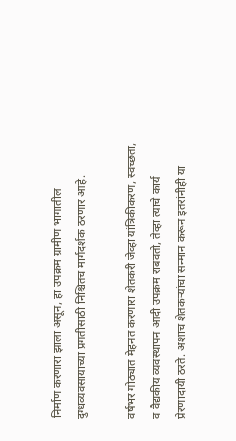निर्माण करणारा झाला असून, हा उपक्रम ग्रामीण भागातील दुग्धव्यवसायाच्या प्रगतीसाठी निश्चितच मार्गदर्शक ठरणार आहे.

वर्षभर गोठ्यात मेहनत करणारा शेतकरी जेव्हा यांत्रिकीकरण, स्वच्छता, व वैद्यकीय व्यवस्थापन आदी उपक्रम राबवतो, तेव्हा त्याचे कार्य प्रेरणादायी ठरते. अशाच शेतकऱ्यांचा सन्मान करून इतरांनीही या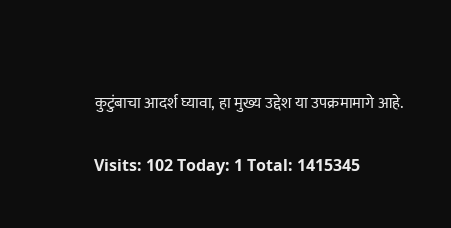कुटुंबाचा आदर्श घ्यावा, हा मुख्य उद्देश या उपक्रमामागे आहे.

Visits: 102 Today: 1 Total: 1415345